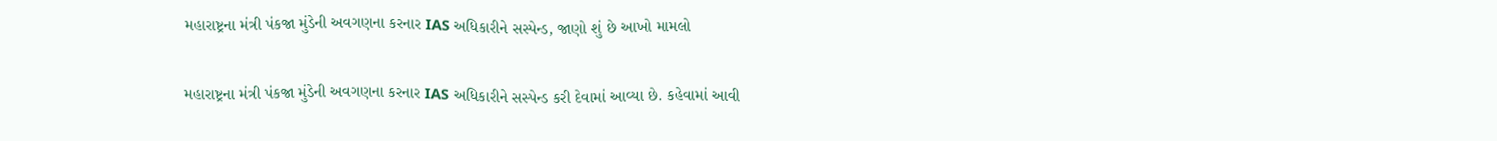મહારાષ્ટ્રના મંત્રી પંકજા મુંડેની અવગણના કરનાર IAS અધિકારીને સસ્પેન્ડ, જાણો શું છે આખો મામલો

મહારાષ્ટ્રના મંત્રી પંકજા મુંડેની અવગણના કરનાર IAS અધિકારીને સસ્પેન્ડ કરી દેવામાં આવ્યા છે. કહેવામાં આવી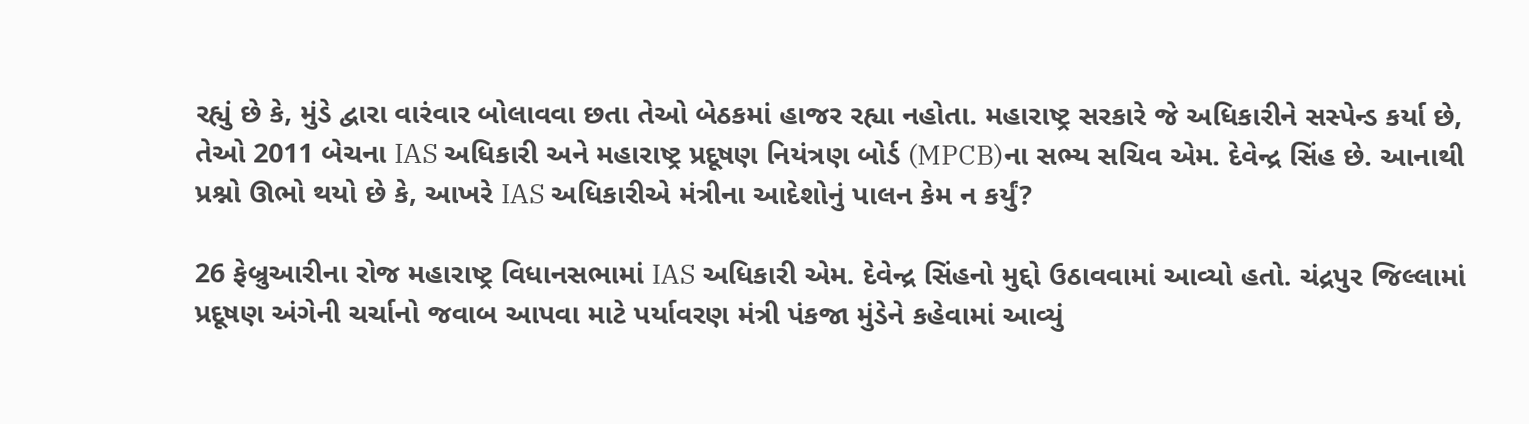રહ્યું છે કે, મુંડે દ્વારા વારંવાર બોલાવવા છતા તેઓ બેઠકમાં હાજર રહ્યા નહોતા. મહારાષ્ટ્ર સરકારે જે અધિકારીને સસ્પેન્ડ કર્યા છે, તેઓ 2011 બેચના IAS અધિકારી અને મહારાષ્ટ્ર પ્રદૂષણ નિયંત્રણ બોર્ડ (MPCB)ના સભ્ય સચિવ એમ. દેવેન્દ્ર સિંહ છે. આનાથી પ્રશ્નો ઊભો થયો છે કે, આખરે IAS અધિકારીએ મંત્રીના આદેશોનું પાલન કેમ ન કર્યું?

26 ફેબ્રુઆરીના રોજ મહારાષ્ટ્ર વિધાનસભામાં IAS અધિકારી એમ. દેવેન્દ્ર સિંહનો મુદ્દો ઉઠાવવામાં આવ્યો હતો. ચંદ્રપુર જિલ્લામાં પ્રદૂષણ અંગેની ચર્ચાનો જવાબ આપવા માટે પર્યાવરણ મંત્રી પંકજા મુંડેને કહેવામાં આવ્યું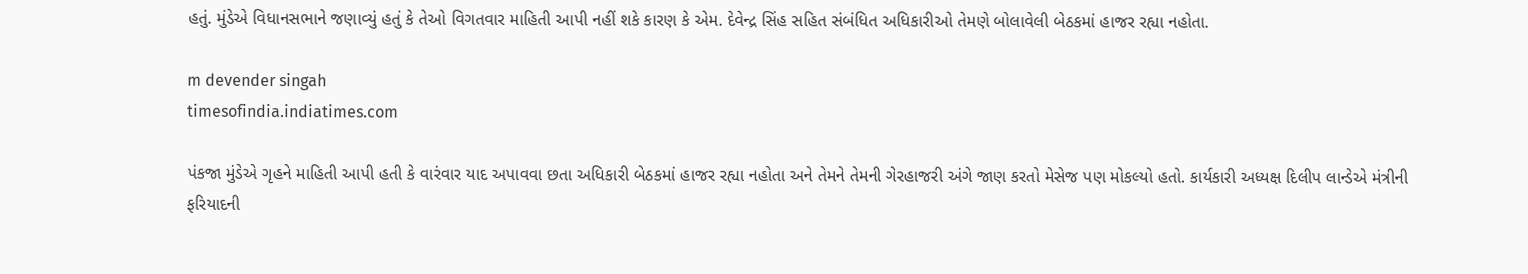હતું. મુંડેએ વિધાનસભાને જણાવ્યું હતું કે તેઓ વિગતવાર માહિતી આપી નહીં શકે કારણ કે એમ. દેવેન્દ્ર સિંહ સહિત સંબંધિત અધિકારીઓ તેમણે બોલાવેલી બેઠકમાં હાજર રહ્યા નહોતા.

m devender singah
timesofindia.indiatimes.com

પંકજા મુંડેએ ગૃહને માહિતી આપી હતી કે વારંવાર યાદ અપાવવા છતા અધિકારી બેઠકમાં હાજર રહ્યા નહોતા અને તેમને તેમની ગેરહાજરી અંગે જાણ કરતો મેસેજ પણ મોકલ્યો હતો. કાર્યકારી અધ્યક્ષ દિલીપ લાન્ડેએ મંત્રીની ફરિયાદની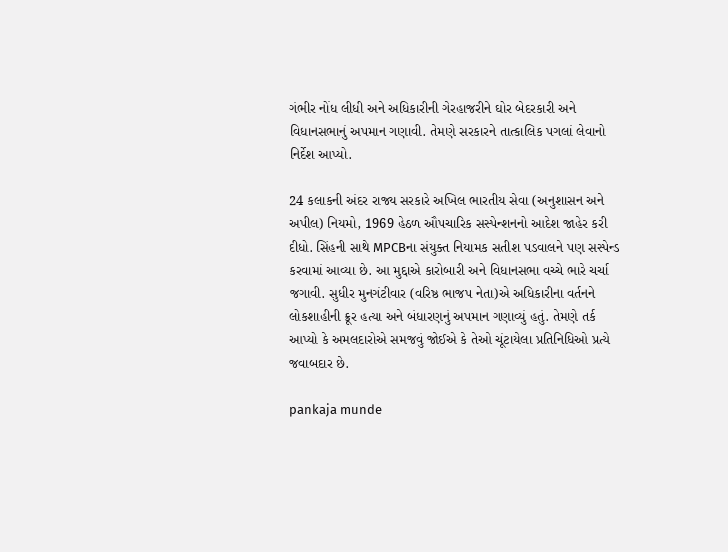ગંભીર નોંધ લીધી અને અધિકારીની ગેરહાજરીને ઘોર બેદરકારી અને વિધાનસભાનું અપમાન ગણાવી. તેમણે સરકારને તાત્કાલિક પગલાં લેવાનો નિર્દેશ આપ્યો.

24 કલાકની અંદર રાજ્ય સરકારે અખિલ ભારતીય સેવા (અનુશાસન અને અપીલ) નિયમો, 1969 હેઠળ ઔપચારિક સસ્પેન્શનનો આદેશ જાહેર કરી દીધો. સિંહની સાથે MPCBના સંયુક્ત નિયામક સતીશ પડવાલને પણ સસ્પેન્ડ કરવામાં આવ્યા છે. આ મુદ્દાએ કારોબારી અને વિધાનસભા વચ્ચે ભારે ચર્ચા જગાવી. સુધીર મુનગંટીવાર (વરિષ્ઠ ભાજપ નેતા)એ અધિકારીના વર્તનને લોકશાહીની ક્રૂર હત્યા અને બંધારણનું અપમાન ગણાવ્યું હતું. તેમણે તર્ક આપ્યો કે અમલદારોએ સમજવું જોઈએ કે તેઓ ચૂંટાયેલા પ્રતિનિધિઓ પ્રત્યે જવાબદાર છે.

pankaja munde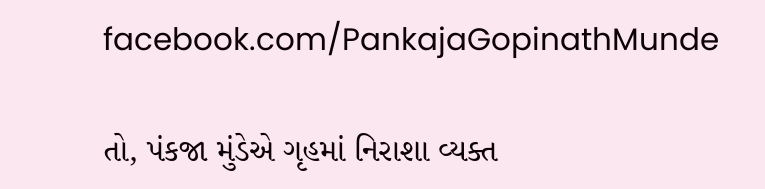facebook.com/PankajaGopinathMunde

તો, પંકજા મુંડેએ ગૃહમાં નિરાશા વ્યક્ત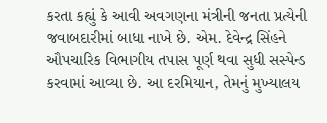કરતા કહ્યું કે આવી અવગણના મંત્રીની જનતા પ્રત્યેની જવાબદારીમાં બાધા નાખે છે. એમ. દેવેન્દ્ર સિંહને ઔપચારિક વિભાગીય તપાસ પૂર્ણ થવા સુધી સસ્પેન્ડ કરવામાં આવ્યા છે. આ દરમિયાન, તેમનું મુખ્યાલય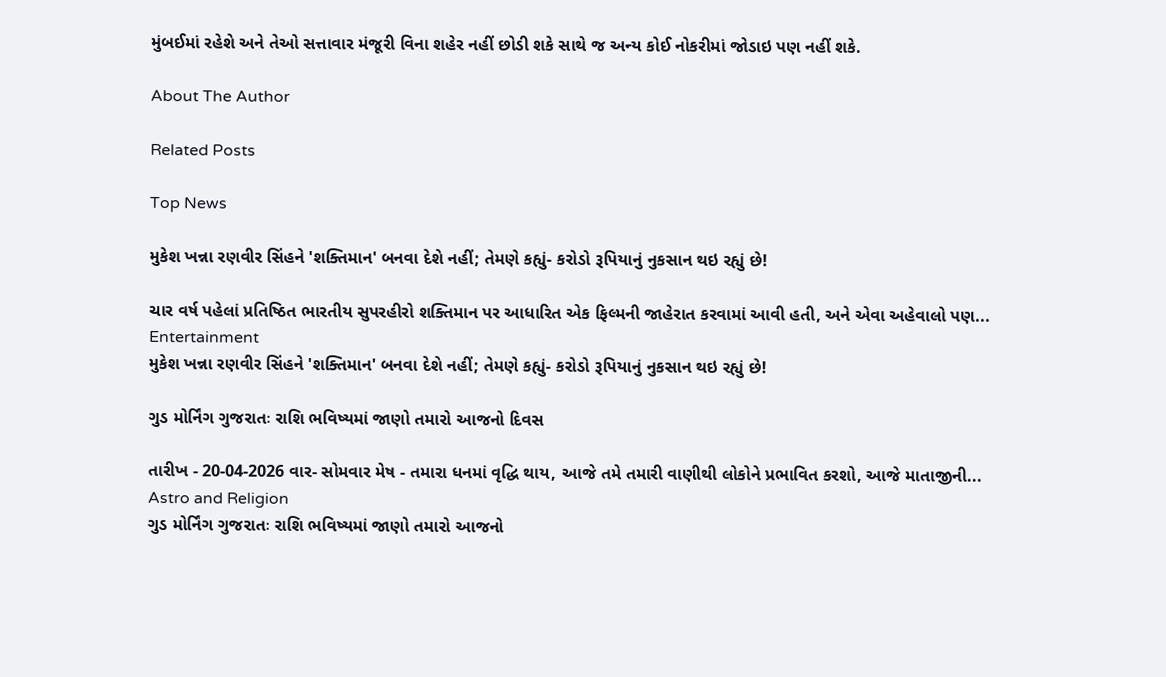મુંબઈમાં રહેશે અને તેઓ સત્તાવાર મંજૂરી વિના શહેર નહીં છોડી શકે સાથે જ અન્ય કોઈ નોકરીમાં જોડાઇ પણ નહીં શકે.

About The Author

Related Posts

Top News

મુકેશ ખન્ના રણવીર સિંહને 'શક્તિમાન' બનવા દેશે નહીં; તેમણે કહ્યું- કરોડો રૂપિયાનું નુકસાન થઇ રહ્યું છે!

ચાર વર્ષ પહેલાં પ્રતિષ્ઠિત ભારતીય સુપરહીરો શક્તિમાન પર આધારિત એક ફિલ્મની જાહેરાત કરવામાં આવી હતી, અને એવા અહેવાલો પણ...
Entertainment
મુકેશ ખન્ના રણવીર સિંહને 'શક્તિમાન' બનવા દેશે નહીં; તેમણે કહ્યું- કરોડો રૂપિયાનું નુકસાન થઇ રહ્યું છે!

ગુડ મોર્નિંગ ગુજરાતઃ રાશિ ભવિષ્યમાં જાણો તમારો આજનો દિવસ

તારીખ - 20-04-2026 વાર- સોમવાર મેષ - તમારા ધનમાં વૃદ્ધિ થાય, આજે તમે તમારી વાણીથી લોકોને પ્રભાવિત કરશો, આજે માતાજીની...
Astro and Religion
ગુડ મોર્નિંગ ગુજરાતઃ રાશિ ભવિષ્યમાં જાણો તમારો આજનો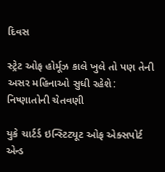દિવસ

સ્ટ્રેટ ઓફ હોર્મૂઝ કાલે ખુલે તો પણ તેની અસર મહિનાઓ સુધી રહેશે: નિષ્ણાતોની ચેતવણી

યુકે ચાર્ટર્ડ ઇન્સ્ટિટ્યૂટ ઓફ એક્સપોર્ટ એન્ડ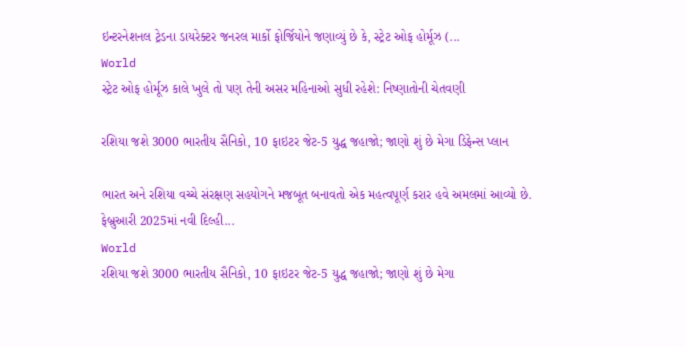ઇન્ટરનેશનલ ટ્રેડના ડાયરેક્ટર જનરલ માર્કો ફોર્જિયોને જણાવ્યું છે કે, સ્ટ્રેટ ઓફ હોર્મૂઝ (...
World
સ્ટ્રેટ ઓફ હોર્મૂઝ કાલે ખુલે તો પણ તેની અસર મહિનાઓ સુધી રહેશે: નિષ્ણાતોની ચેતવણી

રશિયા જશે 3000 ભારતીય સૈનિકો, 10 ફાઇટર જેટ-5 યુદ્ધ જહાજો; જાણો શું છે મેગા ડિફેન્સ પ્લાન

ભારત અને રશિયા વચ્ચે સંરક્ષણ સહયોગને મજબૂત બનાવતો એક મહત્વપૂર્ણ કરાર હવે અમલમાં આવ્યો છે. ફેબ્રુઆરી 2025માં નવી દિલ્હી...
World
રશિયા જશે 3000 ભારતીય સૈનિકો, 10 ફાઇટર જેટ-5 યુદ્ધ જહાજો; જાણો શું છે મેગા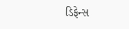ડિફેન્સ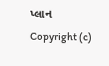પ્લાન
Copyright (c)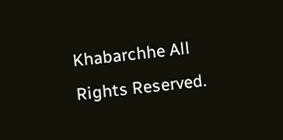Khabarchhe All Rights Reserved.